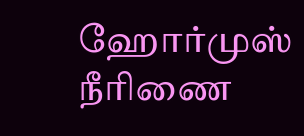ஹோர்முஸ் நீரிணை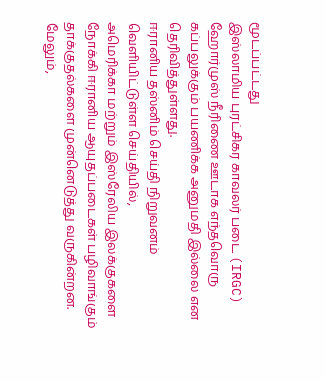மூடப்பட்டது
இஸ்லாமிய புரட்சிகர காவலர் படை (IRGC) ஹோர்முஸ் நீரிணை ஊடாக எந்தவொரு கப்பலுக்கும் பயணிக்க அனுமதி இல்லை என தெரிவித்துள்ளது.
ஈரானிய தஸ்னிம் செய்தி நிறுவனம் வெளியிட்டுள்ள செய்தியில்,
அமெரிக்கா மற்றும் இஸ்ரேலிய இலக்குகளை நோக்கி ஈரானிய ஆயுதப்படைகள் பழிவாங்கும் தாக்குதல்களை முன்னெடுத்து வருகின்றன.
மேலும்,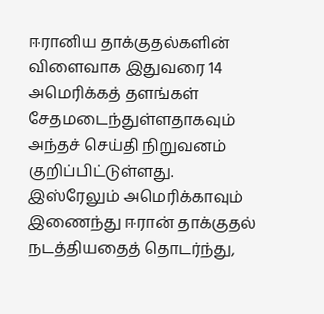ஈரானிய தாக்குதல்களின் விளைவாக இதுவரை 14 அமெரிக்கத் தளங்கள் சேதமடைந்துள்ளதாகவும் அந்தச் செய்தி நிறுவனம் குறிப்பிட்டுள்ளது.
இஸ்ரேலும் அமெரிக்காவும் இணைந்து ஈரான் தாக்குதல் நடத்தியதைத் தொடர்ந்து,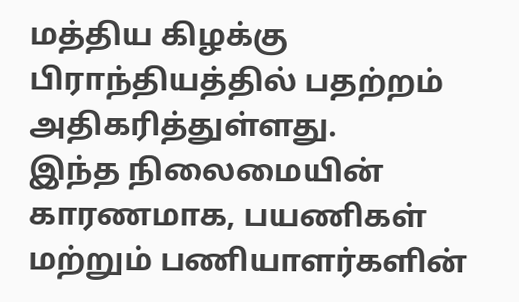மத்திய கிழக்கு பிராந்தியத்தில் பதற்றம் அதிகரித்துள்ளது.
இந்த நிலைமையின் காரணமாக, பயணிகள் மற்றும் பணியாளர்களின்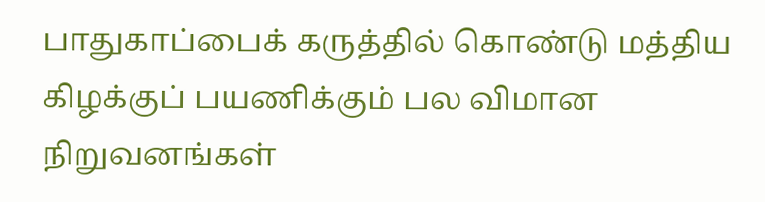பாதுகாப்பைக் கருத்தில் கொண்டு மத்திய கிழக்குப் பயணிக்கும் பல விமான நிறுவனங்கள்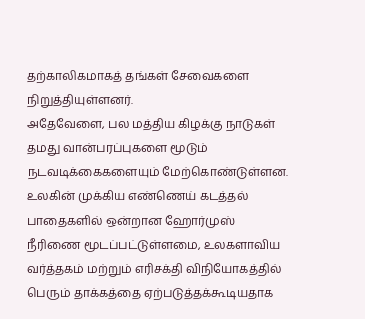தற்காலிகமாகத் தங்கள் சேவைகளை நிறுத்தியுள்ளனர்.
அதேவேளை, பல மத்திய கிழக்கு நாடுகள் தமது வான்பரப்புகளை மூடும் நடவடிக்கைகளையும் மேற்கொண்டுள்ளன.
உலகின் முக்கிய எண்ணெய் கடத்தல் பாதைகளில் ஒன்றான ஹோர்முஸ் நீரிணை மூடப்பட்டுள்ளமை, உலகளாவிய வர்த்தகம் மற்றும் எரிசக்தி விநியோகத்தில் பெரும் தாக்கத்தை ஏற்படுத்தக்கூடியதாக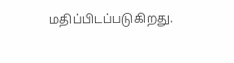மதிப்பிடப்படுகிறது.